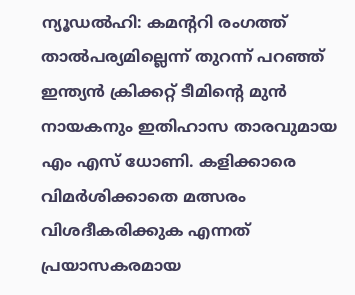ന്യൂഡൽഹി: കമന്ററി രംഗത്ത് താൽപര്യമില്ലെന്ന് തുറന്ന് പറഞ്ഞ് ഇന്ത്യൻ ക്രിക്കറ്റ് ടീമിന്റെ മുൻ നായകനും ഇതിഹാസ താരവുമായ എം എസ് ധോണി. കളിക്കാരെ വിമർശിക്കാതെ മത്സരം വിശദീകരിക്കുക എന്നത് പ്രയാസകരമായ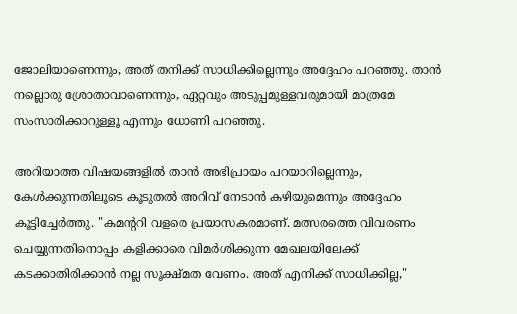ജോലിയാണെന്നും, അത് തനിക്ക് സാധിക്കില്ലെന്നും അദ്ദേഹം പറഞ്ഞു. താൻ നല്ലൊരു ശ്രോതാവാണെന്നും, ഏറ്റവും അടുപ്പമുള്ളവരുമായി മാത്രമേ സംസാരിക്കാറുള്ളൂ എന്നും ധോണി പറഞ്ഞു.

അറിയാത്ത വിഷയങ്ങളിൽ താൻ അഭിപ്രായം പറയാറില്ലെന്നും, കേൾക്കുന്നതിലൂടെ കൂടുതൽ അറിവ് നേടാൻ കഴിയുമെന്നും അദ്ദേഹം കൂട്ടിച്ചേർത്തു. "കമന്ററി വളരെ പ്രയാസകരമാണ്. മത്സരത്തെ വിവരണം ചെയ്യുന്നതിനൊപ്പം കളിക്കാരെ വിമർശിക്കുന്ന മേഖലയിലേക്ക് കടക്കാതിരിക്കാൻ നല്ല സൂക്ഷ്മത വേണം. അത് എനിക്ക് സാധിക്കില്ല,"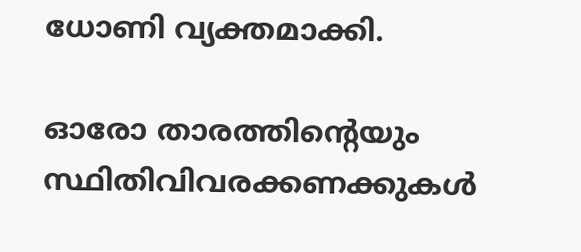ധോണി വ്യക്തമാക്കി.

ഓരോ താരത്തിന്റെയും സ്ഥിതിവിവരക്കണക്കുകൾ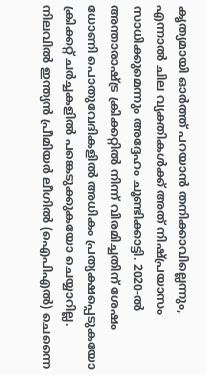കൃത്യമായി ഓർത്ത് പറയാൻ തനിക്കാവില്ലെന്നും, എന്നാൽ ചില വ്യക്തികൾക്ക് അത് നിഷ്പ്രയാസം സാധിക്കുമെന്നും അദ്ദേഹം ചൂണ്ടിക്കാട്ടി. 2020-ൽ അന്താരാഷ്ട്ര ക്രിക്കറ്റിൽ നിന്ന് വിരമിച്ചതിന് ശേഷം ധോണി പൊതുവേദികളിൽ അധികം പ്രത്യക്ഷപ്പെടുകയോ ക്രിക്കറ്റ് ചർച്ചകളിൽ പങ്കെടുക്കുകയോ ചെയ്യാറില്ല. നിലവിൽ ഇന്ത്യൻ പ്രീമിയർ ലീഗിൽ (ഐപിഎൽ) ചെന്നൈ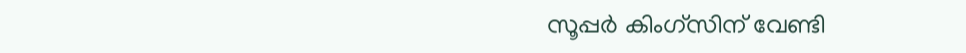സൂപ്പർ കിംഗ്‌സിന് വേണ്ടി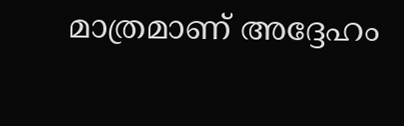മാത്രമാണ് അദ്ദേഹം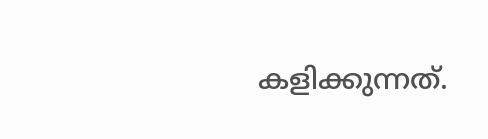കളിക്കുന്നത്.